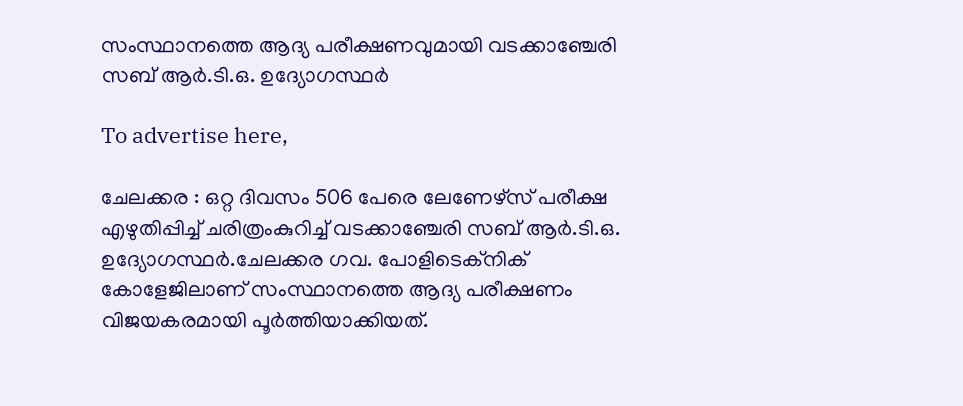സംസ്ഥാനത്തെ ആദ്യ പരീക്ഷണവുമായി വടക്കാഞ്ചേരി സബ് ആർ.ടി.ഒ. ഉദ്യോഗസ്ഥർ

To advertise here,

ചേലക്കര : ഒറ്റ ദിവസം 506 പേരെ ലേണേഴ്‌സ് പരീക്ഷ എഴുതിപ്പിച്ച് ചരിത്രംകുറിച്ച് വടക്കാഞ്ചേരി സബ് ആർ.ടി.ഒ. ഉദ്യോഗസ്ഥർ.ചേലക്കര ഗവ. പോളിടെക്‌നിക് കോളേജിലാണ് സംസ്ഥാനത്തെ ആദ്യ പരീക്ഷണം വിജയകരമായി പൂർത്തിയാക്കിയത്.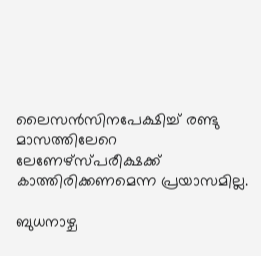ലൈസൻസിനപേക്ഷിച്ച് രണ്ടു മാസത്തിലേറെ ലേണേഴ്‌സ്‌പരീക്ഷക്ക് കാത്തിരിക്കണമെന്ന പ്രയാസമില്ല.

ബുധനാഴ്ച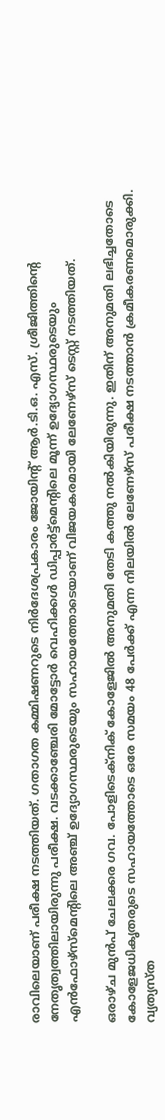രാവിലെയാണ് പരീക്ഷ നടത്തിയത്. ഗതാഗത കമ്മിഷണറുടെ നിർദേശപ്രകാരം ജോയിന്റ് ആർ.ടി.ഒ. എസ്. ശ്രീജിത്തിന്റെ നേതൃത്വത്തിലായിരുന്നു പരീക്ഷ. വടക്കാഞ്ചേരി മോട്ടോർ വെഹിക്കൾ ഡിപ്പാർട്ട്‌മെന്റിലെ മൂന്ന് ഉദ്യോഗസ്ഥരുടെയും എൻഫോഴ്‌സ്‌മെന്റിലെ അഞ്ച് ഉദ്യോഗസ്ഥരുടെയും സഹായത്തോടെയാണ് വിജയകരമായി ലേണേഴ്‌സ് ടെസ്റ്റ് നടത്തിയത്.

ഒരാഴ്ച മുൻപ് ചേലക്കര ഗവ. പോളിടെക്‌നിക് കോളേജിൽ അനുമതി തേടി കത്തു നൽകിയിരുന്നു. ഇതിന് അനുമതി ലഭിച്ചതോടെ കോളേജധികൃതരുടെ സഹായത്തോടെ ഒരേ സമയം 48 പേർക്ക് എന്ന നിലയിൽ ലേണേഴ്‌സ് പരീക്ഷ നടത്താൻ ക്രമീകരണമൊരുക്കി. വ്യത്യസ്ത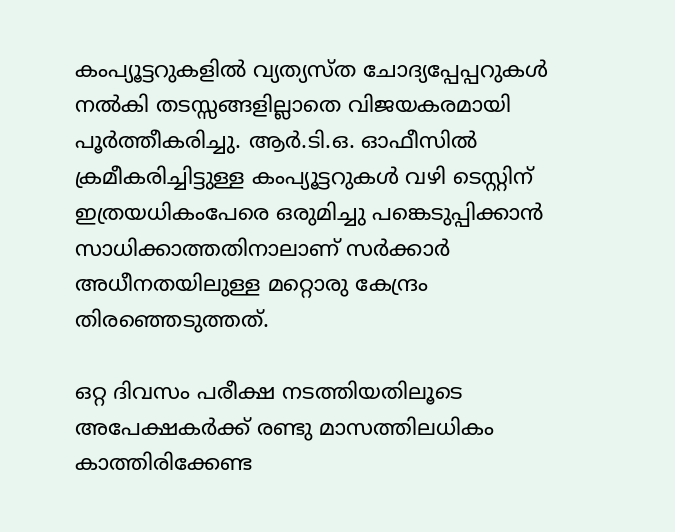കംപ്യൂട്ടറുകളിൽ വ്യത്യസ്ത ചോദ്യപ്പേപ്പറുകൾ നൽകി തടസ്സങ്ങളില്ലാതെ വിജയകരമായി പൂർത്തീകരിച്ചു. ആർ.ടി.ഒ. ഓഫീസിൽ ക്രമീകരിച്ചിട്ടുള്ള കംപ്യൂട്ടറുകൾ വഴി ടെസ്റ്റിന് ഇത്രയധികംപേരെ ഒരുമിച്ചു പങ്കെടുപ്പിക്കാൻ സാധിക്കാത്തതിനാലാണ് സർക്കാർ അധീനതയിലുള്ള മറ്റൊരു കേന്ദ്രം തിരഞ്ഞെടുത്തത്.

ഒറ്റ ദിവസം പരീക്ഷ നടത്തിയതിലൂടെ അപേക്ഷകർക്ക് രണ്ടു മാസത്തിലധികം കാത്തിരിക്കേണ്ട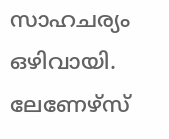സാഹചര്യം ഒഴിവായി. ലേണേഴ്‌സ്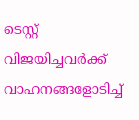ടെസ്റ്റ് വിജയിച്ചവർക്ക് വാഹനങ്ങളോടിച്ച്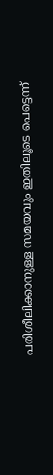പരിശീലിക്കാനുള്ള സമയവും ഇതിലൂടെ പെട്ടെന്ന്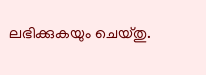ലഭിക്കുകയും ചെയ്തു.